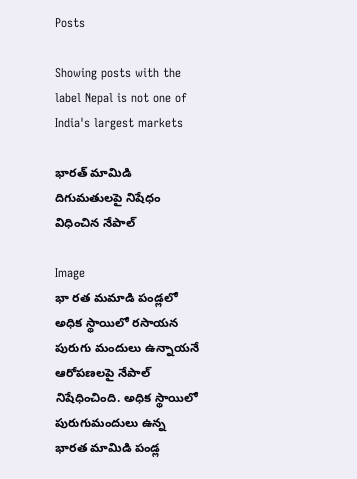Posts

Showing posts with the label Nepal is not one of India's largest markets

భారత్ మామిడి దిగుమతులపై నిషేధం విధించిన నేపాల్

Image
భా రత మమాడి పండ్లలో అధిక స్థాయిలో రసాయన పురుగు మందులు ఉన్నాయనే ఆరోపణలపై నేపాల్ నిషేధించింది. అధిక స్థాయిలో పురుగుమందులు ఉన్న భారత మామిడి పండ్ల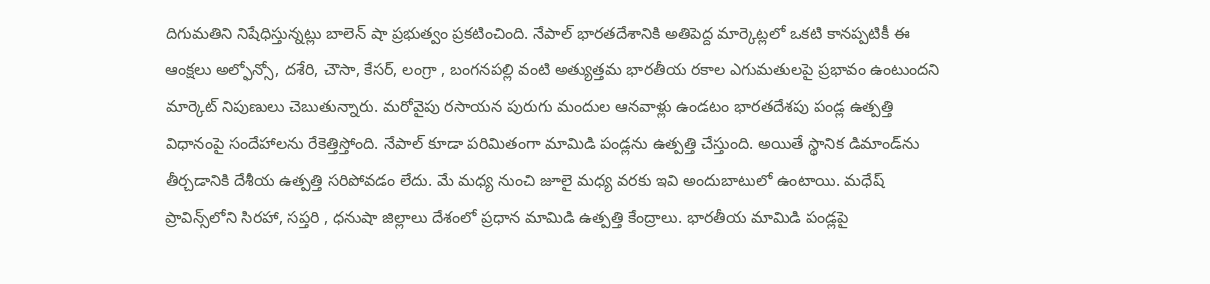దిగుమతిని నిషేధిస్తున్నట్లు బాలెన్ షా ప్రభుత్వం ప్రకటించింది. నేపాల్ భారతదేశానికి అతిపెద్ద మార్కెట్లలో ఒకటి కానప్పటికీ ఈ ఆంక్షలు అల్ఫోన్సో, దశేరి, చౌసా, కేసర్, లంగ్రా , బంగనపల్లి వంటి అత్యుత్తమ భారతీయ రకాల ఎగుమతులపై ప్రభావం ఉంటుందని మార్కెట్‌ నిపుణులు చెబుతున్నారు. మరోవైపు రసాయన పురుగు మందుల ఆనవాళ్లు ఉండటం భారతదేశపు పండ్ల ఉత్పత్తి విధానంపై సందేహాలను రేకెత్తిస్తోంది. నేపాల్ కూడా పరిమితంగా మామిడి పండ్లను ఉత్పత్తి చేస్తుంది. అయితే స్థానిక డిమాండ్‌ను తీర్చడానికి దేశీయ ఉత్పత్తి సరిపోవడం లేదు. మే మధ్య నుంచి జూలై మధ్య వరకు ఇవి అందుబాటులో ఉంటాయి. మధేష్ ప్రావిన్స్‌లోని సిరహా, సప్తరి , ధనుషా జిల్లాలు దేశంలో ప్రధాన మామిడి ఉత్పత్తి కేంద్రాలు. భారతీయ మామిడి పండ్లపై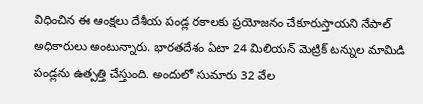విధించిన ఈ ఆంక్షలు దేశీయ పండ్ల రకాలకు ప్రయోజనం చేకూరుస్తాయని నేపాల్ అధికారులు అంటున్నారు. భారతదేశం ఏటా 24 మిలియన్ మెట్రిక్ టన్నుల మామిడి పండ్లను ఉత్పత్తి చేస్తుంది. అందులో సుమారు 32 వేల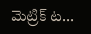మెట్రిక్ ట...